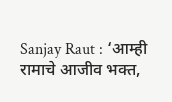Sanjay Raut : ‘आम्ही रामाचे आजीव भक्त,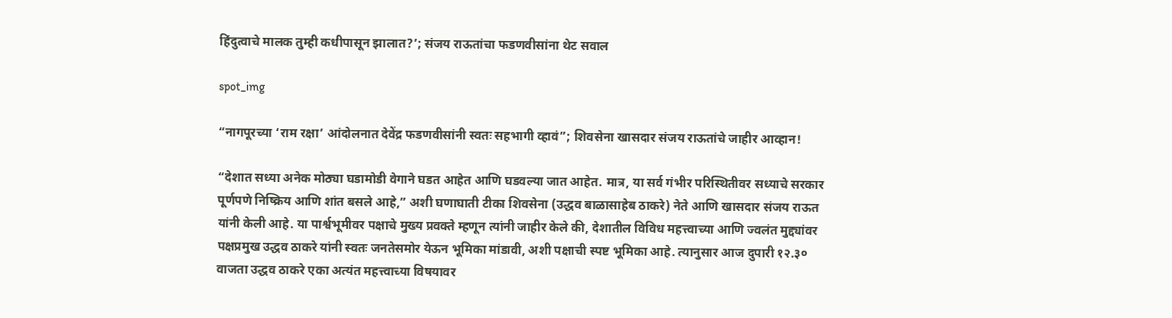हिंदुत्वाचे मालक तुम्ही कधीपासून झालात?’; संजय राऊतांचा फडणवीसांना थेट सवाल

spot_img

“नागपूरच्या ‘राम रक्षा’ आंदोलनात देवेंद्र फडणवीसांनी स्वतः सहभागी व्हावं”; शिवसेना खासदार संजय राऊतांचे जाहीर आव्हान!

“देशात सध्या अनेक मोठ्या घडामोडी वेगाने घडत आहेत आणि घडवल्या जात आहेत. मात्र, या सर्व गंभीर परिस्थितीवर सध्याचे सरकार पूर्णपणे निष्क्रिय आणि शांत बसले आहे,” अशी घणाघाती टीका शिवसेना (उद्धव बाळासाहेब ठाकरे) नेते आणि खासदार संजय राऊत यांनी केली आहे. या पार्श्वभूमीवर पक्षाचे मुख्य प्रवक्ते म्हणून त्यांनी जाहीर केले की, देशातील विविध महत्त्वाच्या आणि ज्वलंत मुद्द्यांवर पक्षप्रमुख उद्धव ठाकरे यांनी स्वतः जनतेसमोर येऊन भूमिका मांडावी, अशी पक्षाची स्पष्ट भूमिका आहे. त्यानुसार आज दुपारी १२.३० वाजता उद्धव ठाकरे एका अत्यंत महत्त्वाच्या विषयावर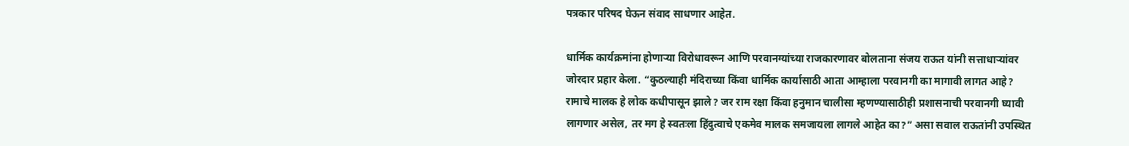पत्रकार परिषद घेऊन संवाद साधणार आहेत.

धार्मिक कार्यक्रमांना होणाऱ्या विरोधावरून आणि परवानग्यांच्या राजकारणावर बोलताना संजय राऊत यांनी सत्ताधाऱ्यांवर जोरदार प्रहार केला. “कुठल्याही मंदिराच्या किंवा धार्मिक कार्यासाठी आता आम्हाला परवानगी का मागावी लागत आहे? रामाचे मालक हे लोक कधीपासून झाले? जर राम रक्षा किंवा हनुमान चालीसा म्हणण्यासाठीही प्रशासनाची परवानगी घ्यावी लागणार असेल, तर मग हे स्वतःला हिंदुत्वाचे एकमेव मालक समजायला लागले आहेत का?” असा सवाल राऊतांनी उपस्थित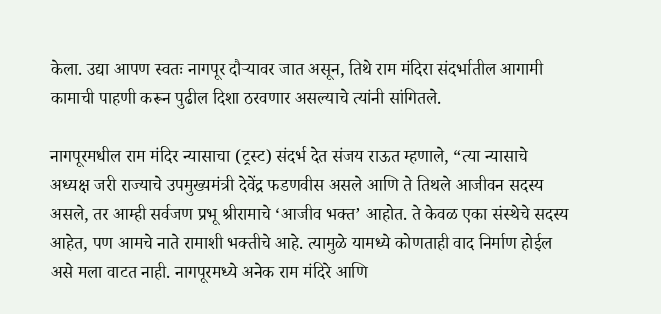केला. उद्या आपण स्वतः नागपूर दौऱ्यावर जात असून, तिथे राम मंदिरा संदर्भातील आगामी कामाची पाहणी करून पुढील दिशा ठरवणार असल्याचे त्यांनी सांगितले.

नागपूरमधील राम मंदिर न्यासाचा (ट्रस्ट) संदर्भ देत संजय राऊत म्हणाले, “त्या न्यासाचे अध्यक्ष जरी राज्याचे उपमुख्यमंत्री देवेंद्र फडणवीस असले आणि ते तिथले आजीवन सदस्य असले, तर आम्ही सर्वजण प्रभू श्रीरामाचे ‘आजीव भक्त’ आहोत. ते केवळ एका संस्थेचे सदस्य आहेत, पण आमचे नाते रामाशी भक्तीचे आहे. त्यामुळे यामध्ये कोणताही वाद निर्माण होईल असे मला वाटत नाही. नागपूरमध्ये अनेक राम मंदिरे आणि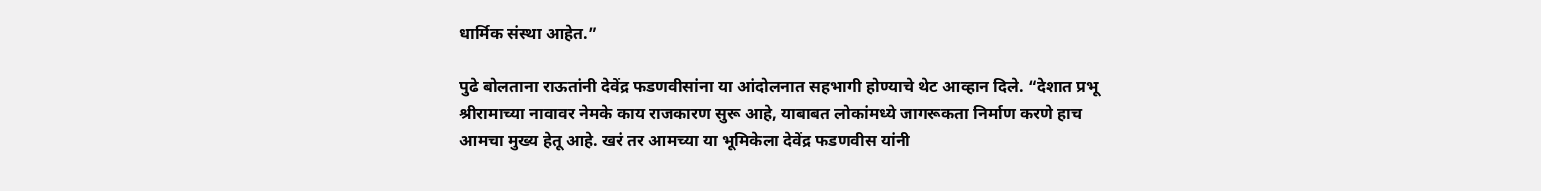धार्मिक संस्था आहेत.”

पुढे बोलताना राऊतांनी देवेंद्र फडणवीसांना या आंदोलनात सहभागी होण्याचे थेट आव्हान दिले. “देशात प्रभू श्रीरामाच्या नावावर नेमके काय राजकारण सुरू आहे, याबाबत लोकांमध्ये जागरूकता निर्माण करणे हाच आमचा मुख्य हेतू आहे. खरं तर आमच्या या भूमिकेला देवेंद्र फडणवीस यांनी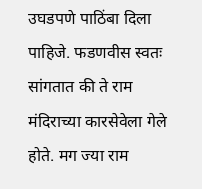उघडपणे पाठिंबा दिला पाहिजे. फडणवीस स्वतः सांगतात की ते राम मंदिराच्या कारसेवेला गेले होते. मग ज्या राम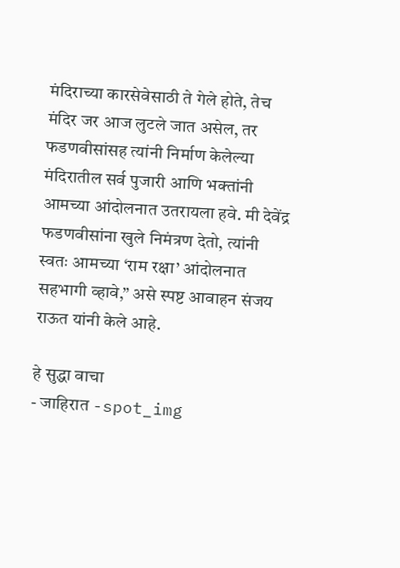मंदिराच्या कारसेवेसाठी ते गेले होते, तेच मंदिर जर आज लुटले जात असेल, तर फडणवीसांसह त्यांनी निर्माण केलेल्या मंदिरातील सर्व पुजारी आणि भक्तांनी आमच्या आंदोलनात उतरायला हवे. मी देवेंद्र फडणवीसांना खुले निमंत्रण देतो, त्यांनी स्वतः आमच्या ‘राम रक्षा’ आंदोलनात सहभागी व्हावे,” असे स्पष्ट आवाहन संजय राऊत यांनी केले आहे.

हे सुद्धा वाचा
- जाहिरात -spot_img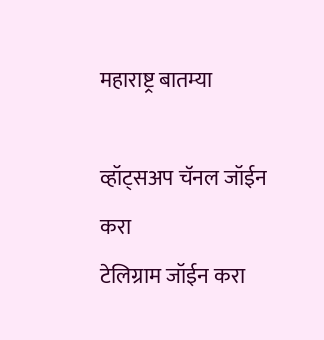महाराष्ट्र बातम्या

व्हॉट्सअप चॅनल जॉईन करा
टेलिग्राम जॉईन करा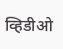व्हिडीओ